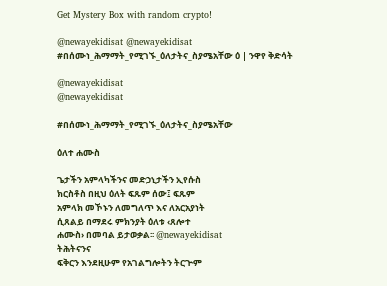Get Mystery Box with random crypto!

@newayekidisat @newayekidisat #በሰሙነ_ሕማማት_የሚገኙ_ዕለታትና_ስያሜአቸው ዕ | ንዋየ ቅድሳት

@newayekidisat
@newayekidisat

#በሰሙነ_ሕማማት_የሚገኙ_ዕለታትና_ስያሜአቸው

ዕለተ ሐሙስ

ጌታችን አምላካችንና መድኃኒታችን ኢየሱስ
ክርስቶስ በዚህ ዕለት ፍጹም ሰው፤ ፍጹም
አምላክ መኾኑን ለመግለጥ እና ለአርአያነት
ሲጸልይ በማደሩ ምክንያት ዕለቱ ‹ጸሎተ
ሐሙስ› በመባል ይታወቃል፡፡ @newayekidisat
ትሕትናንና
ፍቅርን እንደዚሁም የአገልግሎትን ትርጕም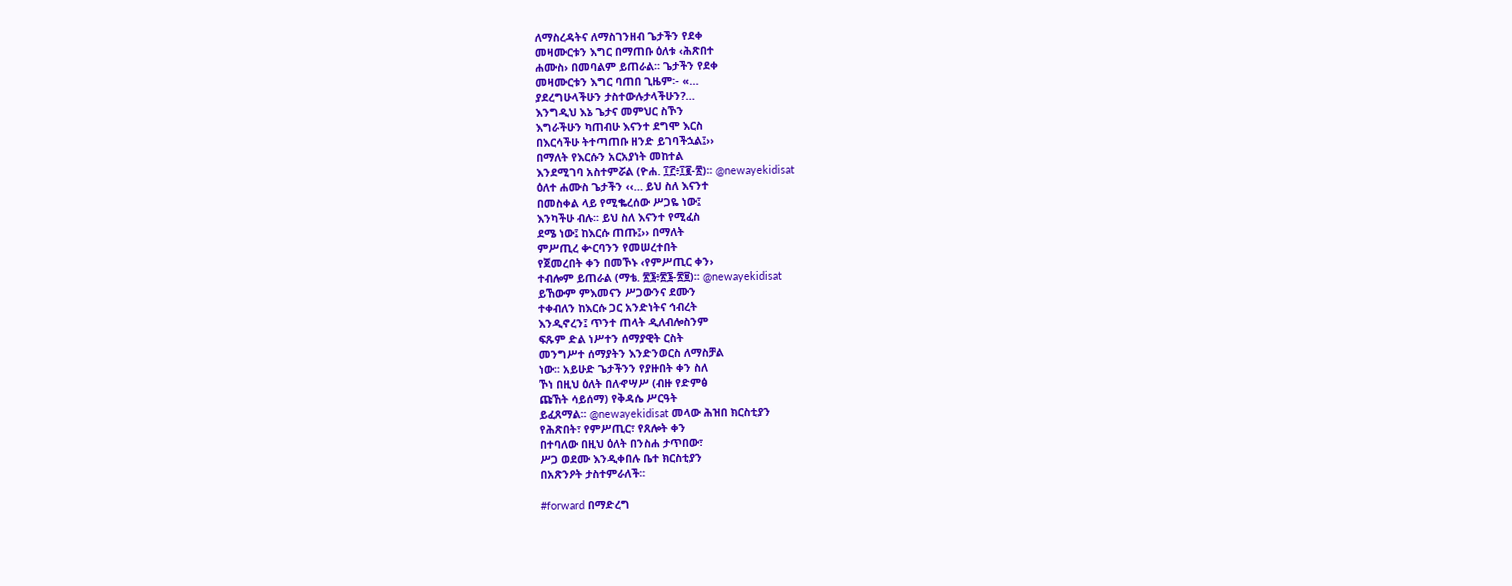ለማስረዳትና ለማስገንዘብ ጌታችን የደቀ
መዛሙርቱን እግር በማጠቡ ዕለቱ ‹ሕጽበተ
ሐሙስ› በመባልም ይጠራል፡፡ ጌታችን የደቀ
መዛሙርቱን እግር ባጠበ ጊዜም፡- «…
ያደረግሁላችሁን ታስተውሉታላችሁን?…
እንግዲህ እኔ ጌታና መምህር ስኾን
እግራችሁን ካጠብሁ እናንተ ደግሞ እርስ
በእርሳችሁ ትተጣጠቡ ዘንድ ይገባችኋል፤››
በማለት የእርሱን አርአያነት መከተል
እንደሚገባ አስተምሯል (ዮሐ. ፲፫፥፲፪-፳)፡፡ @newayekidisat
ዕለተ ሐሙስ ጌታችን ‹‹… ይህ ስለ እናንተ
በመስቀል ላይ የሚቈረሰው ሥጋዬ ነው፤
እንካችሁ ብሉ፡፡ ይህ ስለ እናንተ የሚፈስ
ደሜ ነው፤ ከእርሱ ጠጡ፤›› በማለት
ምሥጢረ ቍርባንን የመሠረተበት
የጀመረበት ቀን በመኾኑ ‹የምሥጢር ቀን›
ተብሎም ይጠራል (ማቴ. ፳፮፥፳፮-፳፱)፡፡ @newayekidisat
ይኸውም ምእመናን ሥጋውንና ደሙን
ተቀብለን ከእርሱ ጋር አንድነትና ኅብረት
እንዲኖረን፤ ጥንተ ጠላት ዲለብሎስንም
ፍጹም ድል ነሥተን ሰማያዊት ርስት
መንግሥተ ሰማያትን እንድንወርስ ለማስቻል
ነው፡፡ አይሁድ ጌታችንን የያዙበት ቀን ስለ
ኾነ በዚህ ዕለት በለኆሣሥ (ብዙ የድምፅ
ጩኸት ሳይሰማ) የቅዳሴ ሥርዓት
ይፈጸማል፡፡ @newayekidisat መላው ሕዝበ ክርስቲያን
የሕጽበት፣ የምሥጢር፣ የጸሎት ቀን
በተባለው በዚህ ዕለት በንስሐ ታጥበው፣
ሥጋ ወደሙ እንዲቀበሉ ቤተ ክርስቲያን
በአጽንዖት ታስተምራለች፡፡

#forward በማድረግ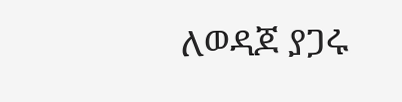ለወዳጆ ያጋሩ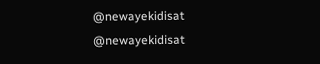@newayekidisat
@newayekidisat